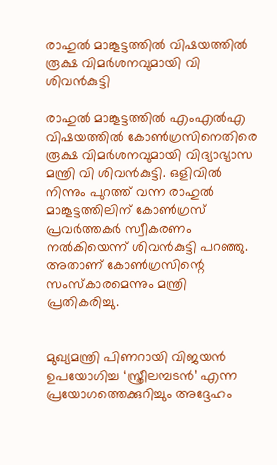രാഹുല്‍ മാങ്കൂട്ടത്തില്‍ വിഷയത്തില്‍ രൂക്ഷ വിമര്‍ശനവുമായി വി ശിവന്‍കുട്ടി

രാഹുല്‍ മാങ്കൂട്ടത്തില്‍ എംഎല്‍എ വിഷയത്തില്‍ കോണ്‍ഗ്രസിനെതിരെ രൂക്ഷ വിമര്‍ശനവുമായി വിദ്യാഭ്യാസ മന്ത്രി വി ശിവന്‍കുട്ടി. ഒളിവില്‍ നിന്നും പുറത്ത് വന്ന രാഹുല്‍ മാങ്കൂട്ടത്തിലിന് കോണ്‍ഗ്രസ് പ്രവര്‍ത്തകര്‍ സ്വീകരണം നല്‍കിയെന്ന് ശിവന്‍കുട്ടി പറഞ്ഞു. അതാണ് കോണ്‍ഗ്രസിന്റെ സംസ്‌കാരമെന്നും മന്ത്രി പ്രതികരിച്ചു.


മുഖ്യമന്ത്രി പിണറായി വിജയന്‍ ഉപയോഗിച്ച ‘സ്ത്രീലമ്പടന്‍’ എന്ന പ്രയോഗത്തെക്കുറിച്ചും അദ്ദേഹം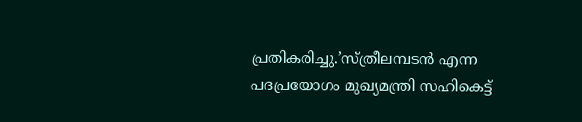പ്രതികരിച്ചു.’സ്ത്രീലമ്പടന്‍ എന്ന പദപ്രയോഗം മുഖ്യമന്ത്രി സഹികെട്ട്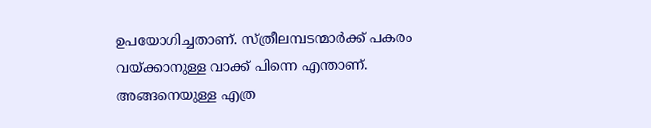ഉപയോഗിച്ചതാണ്. സ്ത്രീലമ്പടന്മാര്‍ക്ക് പകരം വയ്ക്കാനുള്ള വാക്ക് പിന്നെ എന്താണ്. അങ്ങനെയുള്ള എത്ര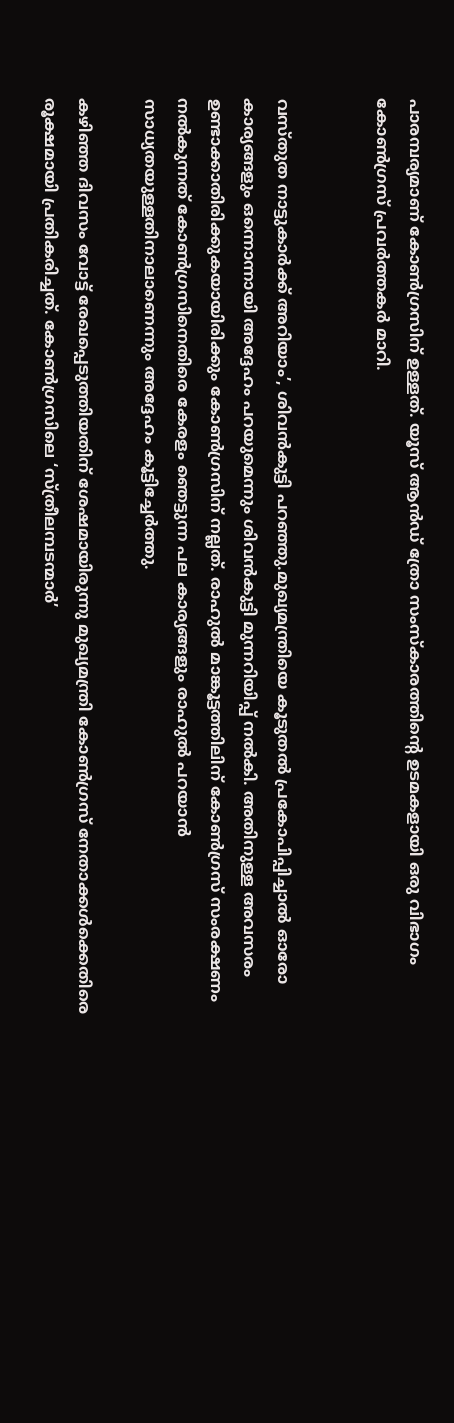പാരമ്പര്യമാണ് കോണ്‍ഗ്രസിന് ഉള്ളത്. യൂസ് ആന്‍ഡ് ത്രോ സംസ്‌കാരത്തിന്റെ ഉടമകളായി ഒരു വിഭാഗം കോണ്‍ഗ്രസ് പ്രവര്‍ത്തകര്‍ മാറി.


വസ്തുത നാട്ടുകാര്‍ക്ക് അറിയാം’, ശിവന്‍കുട്ടി പറഞ്ഞു.മുഖ്യമന്ത്രിയെ കൂടുതല്‍ പ്രകോപിപ്പിച്ചാല്‍ ഓരോ കാര്യങ്ങളും ഒന്നൊന്നായി അദ്ദേഹം പറയുമെന്നും ശിവന്‍കുട്ടി മുന്നറിയിപ്പ് നല്‍കി. അതിനുള്ള അവസരം ഉണ്ടാക്കാതിരിക്കുകയായിരിക്കും കോണ്‍ഗ്രസിന് നല്ലത്. രാഹുല്‍ മാങ്കൂട്ടത്തിലിന് കോണ്‍ഗ്രസ് സംരക്ഷണം നല്‍കുന്നത് കോണ്‍ഗ്രസിനെതിരെ കേരളം ഞെട്ടുന്ന പല കാര്യങ്ങളും രാഹുല്‍ പറയാന്‍ സാധ്യതയുള്ളതിനാലാണെന്നും അദ്ദേഹം കൂട്ടിച്ചേര്‍ത്തു.

കഴിഞ്ഞ ദിവസം വോട്ട് രേഖപ്പെടുത്തിയതിന് ശേഷമായിരുന്നു മുഖ്യമന്ത്രി കോണ്‍ഗ്രസ് നേതാക്കള്‍ക്കെതിരെ രൂക്ഷമായി പ്രതികരിച്ചത്. കോണ്‍ഗ്രസിലെ ‘സ്ത്രീലമ്പടന്മാര്‍’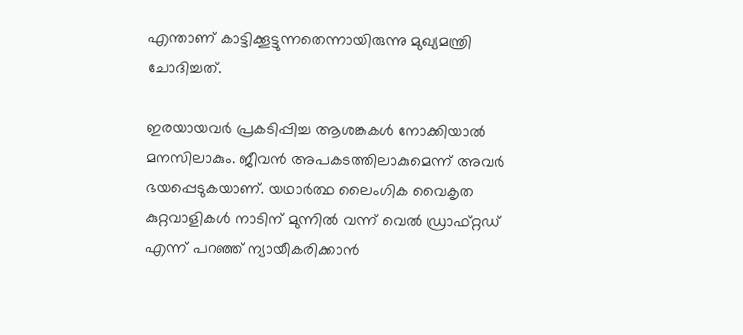എന്താണ് കാട്ടിക്കൂട്ടുന്നതെന്നായിരുന്നു മുഖ്യമന്ത്രി ചോദിച്ചത്.

ഇരയായവര്‍ പ്രകടിപ്പിച്ച ആശങ്കകള്‍ നോക്കിയാല്‍ മനസിലാകും. ജീവന്‍ അപകടത്തിലാകുമെന്ന് അവര്‍ ഭയപ്പെടുകയാണ്. യഥാര്‍ത്ഥ ലൈംഗിക വൈകൃത കുറ്റവാളികള്‍ നാടിന് മുന്നില്‍ വന്ന് വെല്‍ ഡ്രാഫ്റ്റഡ് എന്ന് പറഞ്ഞ് ന്യായീകരിക്കാന്‍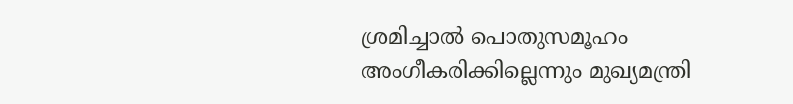ശ്രമിച്ചാല്‍ പൊതുസമൂഹം അംഗീകരിക്കില്ലെന്നും മുഖ്യമന്ത്രി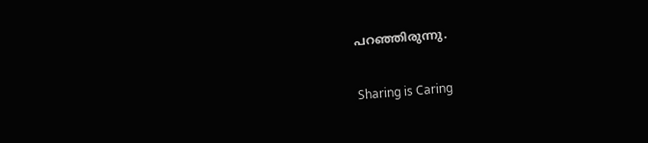പറഞ്ഞിരുന്നു.


Sharing is Caring